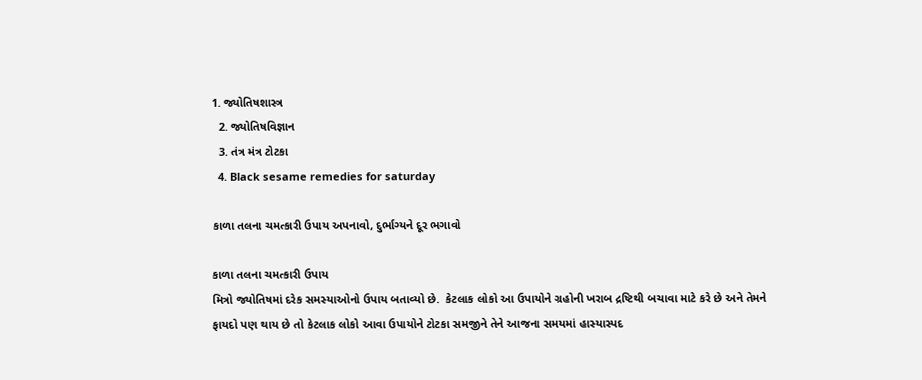1. જ્યોતિષશાસ્ત્ર
  2. જ્યોતિષવિજ્ઞાન
  3. તંત્ર મંત્ર ટોટકા
  4. Black sesame remedies for saturday

કાળા તલના ચમત્કારી ઉપાય અપનાવો, દુર્ભાગ્યને દૂર ભગાવો

કાળા તલના ચમત્કારી ઉપાય
મિત્રો જ્યોતિષમાં દરેક સમસ્યાઓનો ઉપાય બતાવ્યો છે.  કેટલાક લોકો આ ઉપાયોને ગ્રહોની ખરાબ દ્રષ્ટિથી બચાવા માટે કરે છે અને તેમને ફાયદો પણ થાય છે તો કેટલાક લોકો આવા ઉપાયોને ટોટકા સમજીને તેને આજના સમયમાં હાસ્યાસ્પદ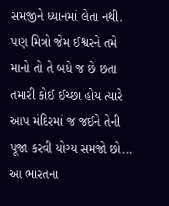સમજીને ધ્યાનમાં લેતા નથી. પણ મિત્રો જેમ ઈશ્વરને તમે માનો તો તે બધે જ છે છતા તમારી કોઈ ઈચ્છા હોય ત્યારે આપ મંદિરમાં જ જઈને તેની પૂજા કરવી યોગ્ય સમજો છો... આ ભારતના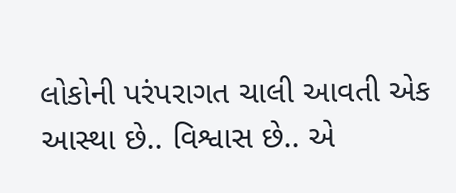લોકોની પરંપરાગત ચાલી આવતી એક આસ્થા છે.. વિશ્વાસ છે.. એ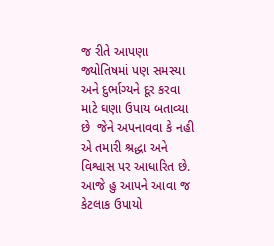જ રીતે આપણા જ્યોતિષમાં પણ સમસ્યા અને દુર્ભાગ્યને દૂર કરવા માટે ઘણા ઉપાય બતાવ્યા છે  જેને અપનાવવા કે નહી એ તમારી શ્રદ્ધા અને વિશ્વાસ પર આધારિત છે. આજે હુ આપને આવા જ કેટલાક ઉપાયો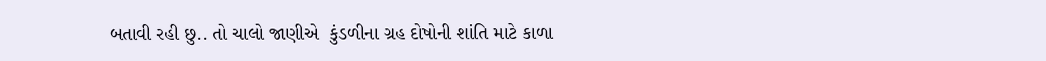બતાવી રહી છુ.. તો ચાલો જાણીએ  કુંડળીના ગ્રહ દોષોની શાંતિ માટે કાળા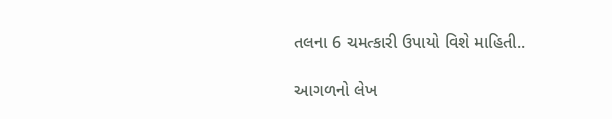તલના 6 ચમત્કારી ઉપાયો વિશે માહિતી..

આગળનો લેખ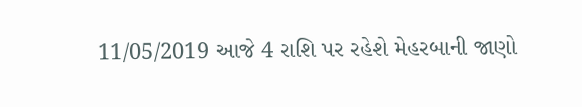11/05/2019 આજે 4 રાશિ પર રહેશે મેહરબાની જાણો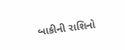બાકીની રાશિનો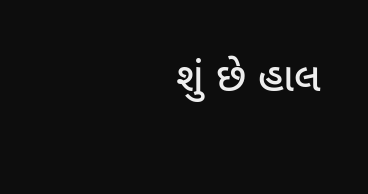શું છે હાલ